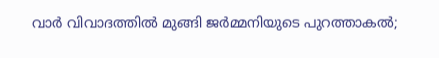വാര്‍ വിവാദത്തില്‍ മുങ്ങി ജര്‍മ്മനിയുടെ പുറത്താകല്‍;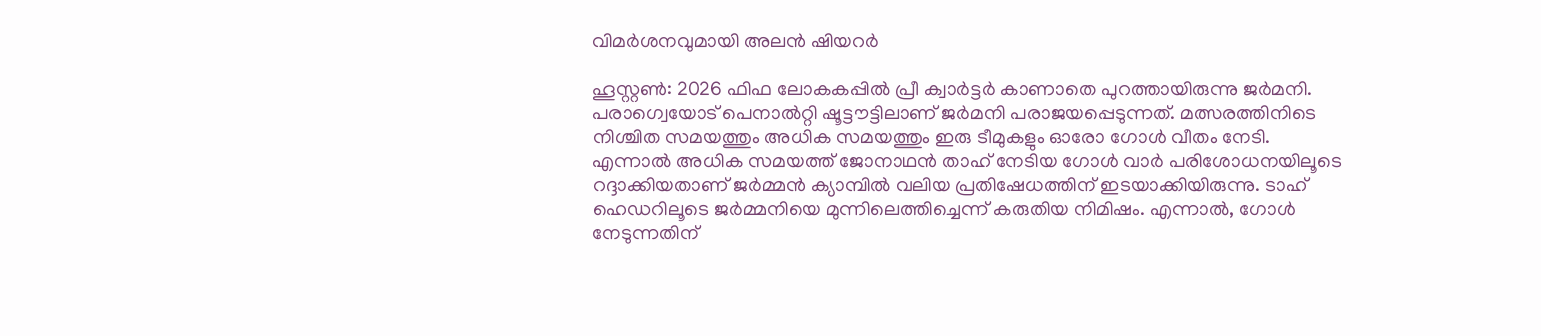വിമര്‍ശനവുമായി അലന്‍ ഷിയറര്‍

ഹൂസ്റ്റണ്‍: 2026 ഫിഫ ലോകകപ്പില്‍ പ്രീ ക്വാര്‍ട്ടര്‍ കാണാതെ പുറത്തായിരുന്നു ജര്‍മനി. പരാഗ്വെയോട് പെനാല്‍റ്റി ഷൂട്ടൗട്ടിലാണ് ജര്‍മനി പരാജയപ്പെടുന്നത്. മത്സരത്തിനിടെ നിശ്ചിത സമയത്തും അധിക സമയത്തും ഇരു ടീമുകളും ഓരോ ഗോള്‍ വീതം നേടി. എന്നാല്‍ അധിക സമയത്ത് ജോനാഥന്‍ താഹ് നേടിയ ഗോള്‍ വാര്‍ പരിശോധനയിലൂടെ റദ്ദാക്കിയതാണ് ജര്‍മ്മന്‍ ക്യാമ്പില്‍ വലിയ പ്രതിഷേധത്തിന് ഇടയാക്കിയിരുന്നു. ടാഹ് ഹെഡറിലൂടെ ജര്‍മ്മനിയെ മുന്നിലെത്തിച്ചെന്ന് കരുതിയ നിമിഷം. എന്നാല്‍, ഗോള്‍ നേടുന്നതിന്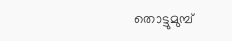തൊട്ടുമുമ്പ്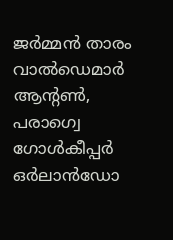ജര്‍മ്മന്‍ താരം വാല്‍ഡെമാര്‍ ആന്റണ്‍, പരാഗ്വെ ഗോള്‍കീപ്പര്‍ ഒര്‍ലാന്‍ഡോ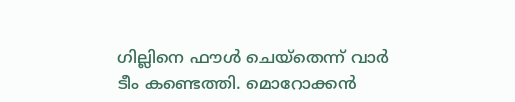ഗില്ലിനെ ഫൗള്‍ ചെയ്‌തെന്ന് വാര്‍ ടീം കണ്ടെത്തി. മൊറോക്കന്‍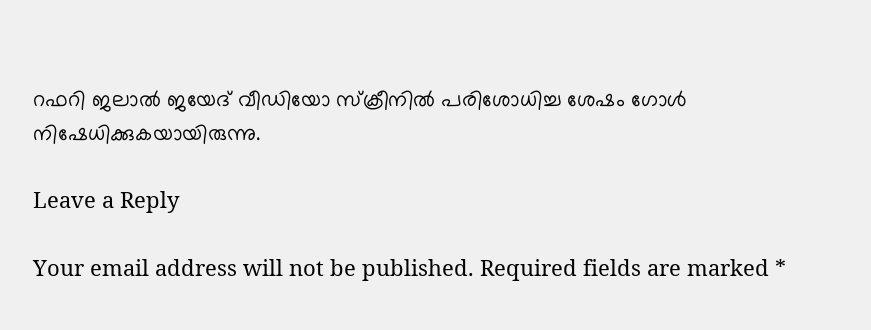റഫറി ജലാല്‍ ജയേദ് വീഡിയോ സ്‌ക്രീനില്‍ പരിശോധിച്ച ശേഷം ഗോള്‍ നിഷേധിക്കുകയായിരുന്നു.

Leave a Reply

Your email address will not be published. Required fields are marked *